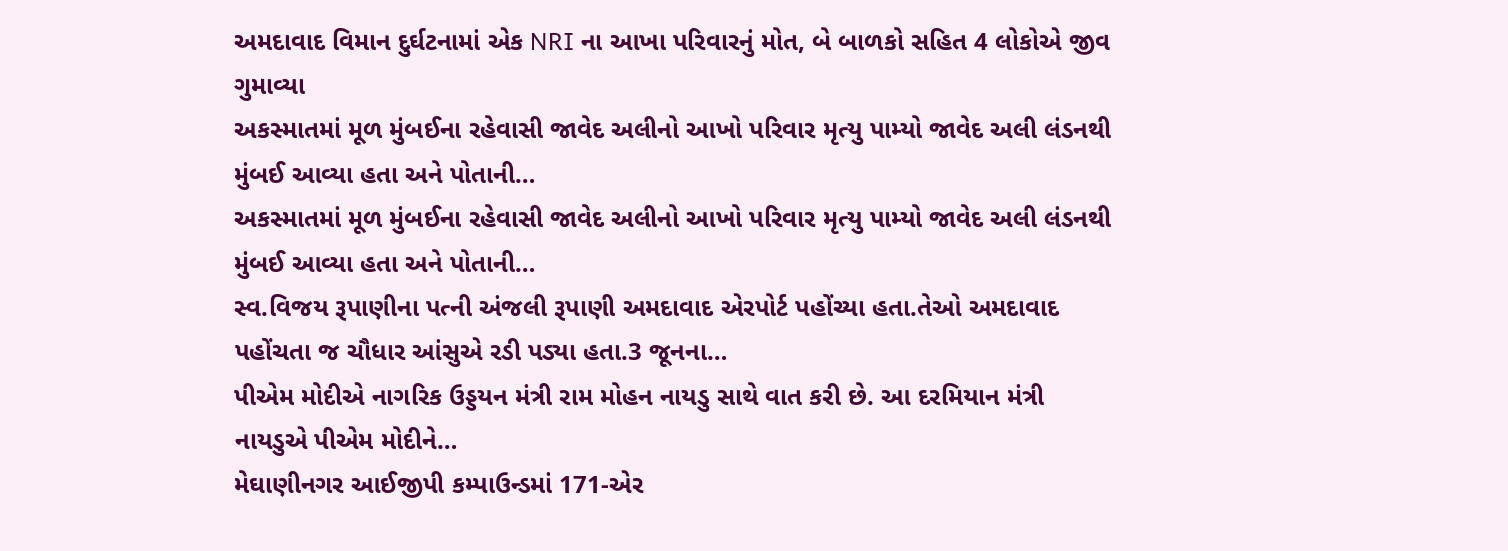અમદાવાદ વિમાન દુર્ઘટનામાં એક NRI ના આખા પરિવારનું મોત, બે બાળકો સહિત 4 લોકોએ જીવ ગુમાવ્યા
અકસ્માતમાં મૂળ મુંબઈના રહેવાસી જાવેદ અલીનો આખો પરિવાર મૃત્યુ પામ્યો જાવેદ અલી લંડનથી મુંબઈ આવ્યા હતા અને પોતાની…
અકસ્માતમાં મૂળ મુંબઈના રહેવાસી જાવેદ અલીનો આખો પરિવાર મૃત્યુ પામ્યો જાવેદ અલી લંડનથી મુંબઈ આવ્યા હતા અને પોતાની…
સ્વ.વિજય રૂપાણીના પત્ની અંજલી રૂપાણી અમદાવાદ એરપોર્ટ પહોંચ્યા હતા.તેઓ અમદાવાદ પહોંચતા જ ચૌધાર આંસુએ રડી પડ્યા હતા.3 જૂનના…
પીએમ મોદીએ નાગરિક ઉડ્ડયન મંત્રી રામ મોહન નાયડુ સાથે વાત કરી છે. આ દરમિયાન મંત્રી નાયડુએ પીએમ મોદીને…
મેઘાણીનગર આઈજીપી કમ્પાઉન્ડમાં 171-એર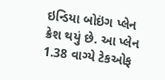ઇન્ડિયા બોઇંગ પ્લેન ક્રેશ થયું છે. આ પ્લેન 1.38 વાગ્યે ટેકઓફ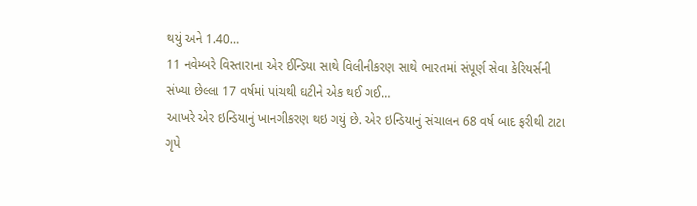થયું અને 1.40…
11 નવેમ્બરે વિસ્તારાના એર ઈન્ડિયા સાથે વિલીનીકરણ સાથે ભારતમાં સંપૂર્ણ સેવા કેરિયર્સની સંખ્યા છેલ્લા 17 વર્ષમાં પાંચથી ઘટીને એક થઈ ગઈ…
આખરે એર ઇન્ડિયાનું ખાનગીકરણ થઇ ગયું છે. એર ઇન્ડિયાનું સંચાલન 68 વર્ષ બાદ ફરીથી ટાટા ગૃપે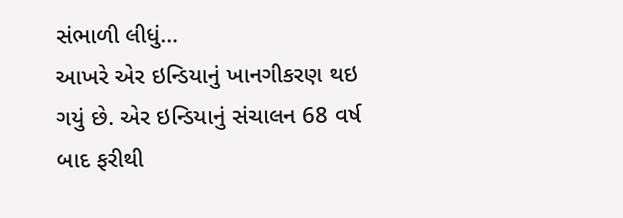સંભાળી લીધું…
આખરે એર ઇન્ડિયાનું ખાનગીકરણ થઇ ગયું છે. એર ઇન્ડિયાનું સંચાલન 68 વર્ષ બાદ ફરીથી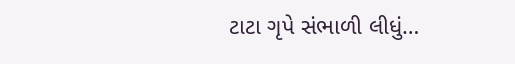ટાટા ગૃપે સંભાળી લીધું…